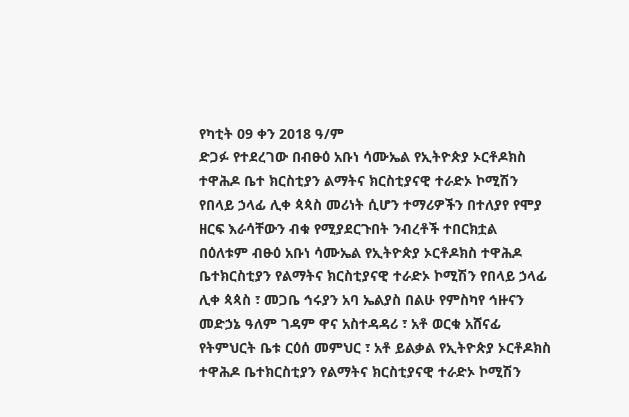የካቲት 09 ቀን 2018 ዓ/ም
ድጋፉ የተደረገው በብፁዕ አቡነ ሳሙኤል የኢትዮጵያ ኦርቶዶክስ ተዋሕዶ ቤተ ክርስቲያን ልማትና ክርስቲያናዊ ተራድኦ ኮሚሽን የበላይ ኃላፊ ሊቀ ጳጳስ መሪነት ሲሆን ተማሪዎችን በተለያየ የሞያ ዘርፍ እራሳቸውን ብቁ የሚያደርጉበት ንብረቶች ተበርክቷል
በዕለቱም ብፁዕ አቡነ ሳሙኤል የኢትዮጵያ ኦርቶዶክስ ተዋሕዶ ቤተክርስቲያን የልማትና ክርስቲያናዊ ተራድኦ ኮሚሽን የበላይ ኃላፊ ሊቀ ጳጳስ ፣ መጋቤ ኅሩያን አባ ኤልያስ በልሁ የምስካየ ኅዙናን መድኃኔ ዓለም ገዳም ዋና አስተዳዳሪ ፣ አቶ ወርቁ አሸናፊ የትምህርት ቤቱ ርዕሰ መምህር ፣ አቶ ይልቃል የኢትዮጵያ ኦርቶዶክስ ተዋሕዶ ቤተክርስቲያን የልማትና ክርስቲያናዊ ተራድኦ ኮሚሽን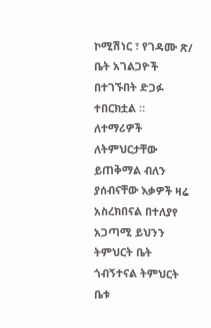ኮሚሽነር ፣ የገዳሙ ጽ/ ቤት አገልጋዮች በተገኙበት ድጋፉ ተበርክቷል ።
ለተማሪዎች ለትምህርታቸው ይጠቅማል ብለን ያሰብናቸው እቃዎች ዛሬ አስረክበናል በተለያየ አጋጣሚ ይህንን ትምህርት ቤት ጎብኝተናል ትምህርት ቤቱ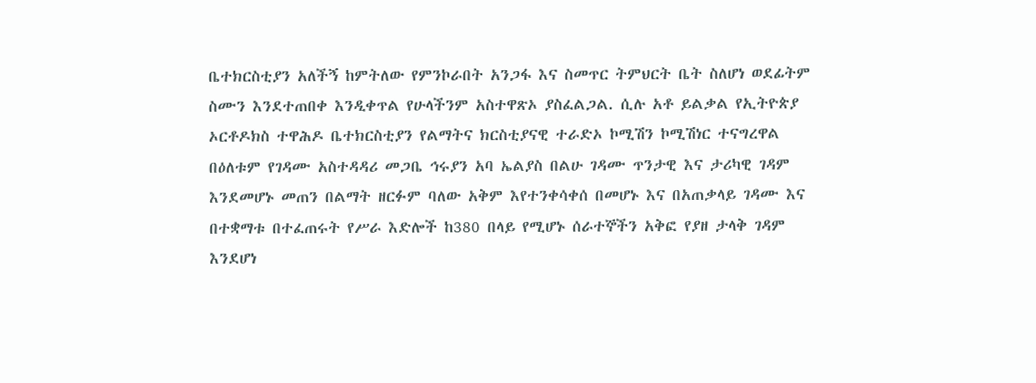ቤተክርስቲያን አለችኝ ከምትለው የምንኮራበት አንጋፋ እና ስመጥር ትምህርት ቤት ስለሆነ ወደፊትም ስሙን እንደተጠበቀ እንዲቀጥል የሁላችንም አስተዋጽኦ ያስፈልጋል. ሲሉ አቶ ይልቃል የኢትዮጵያ ኦርቶዶክስ ተዋሕዶ ቤተክርስቲያን የልማትና ክርስቲያናዊ ተራድኦ ኮሚሽን ኮሚሽነር ተናግረዋል
በዕለቱም የገዳሙ አስተዳዳሪ መጋቤ ኅሩያን አባ ኤልያስ በልሁ ገዳሙ ጥንታዊ እና ታሪካዊ ገዳም እንደመሆኑ መጠን በልማት ዘርፉም ባለው አቅም እየተንቀሳቀሰ በመሆኑ እና በአጠቃላይ ገዳሙ እና በተቋማቱ በተፈጠሩት የሥራ እድሎች ከ380 በላይ የሚሆኑ ሰራተኞችን አቅፎ የያዘ ታላቅ ገዳም እንደሆነ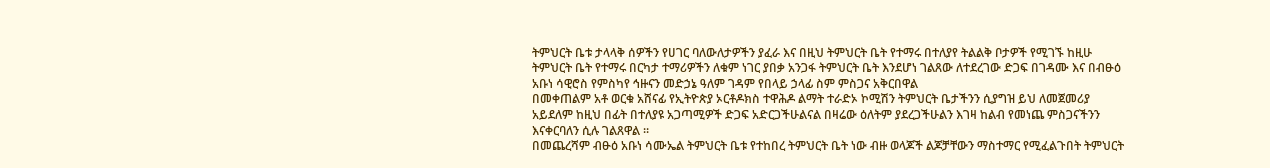ትምህርት ቤቱ ታላላቅ ሰዎችን የሀገር ባለውለታዎችን ያፈራ እና በዚህ ትምህርት ቤት የተማሩ በተለያየ ትልልቅ ቦታዎች የሚገኙ ከዚሁ ትምህርት ቤት የተማሩ በርካታ ተማሪዎችን ለቁም ነገር ያበቃ አንጋፋ ትምህርት ቤት እንደሆነ ገልጸው ለተደረገው ድጋፍ በገዳሙ እና በብፁዕ አቡነ ሳዊሮስ የምስካየ ኅዙናን መድኃኔ ዓለም ገዳም የበላይ ኃላፊ ስም ምስጋና አቅርበዋል
በመቀጠልም አቶ ወርቁ አሸናፊ የኢትዮጵያ ኦርቶዶክስ ተዋሕዶ ልማት ተራድኦ ኮሚሽን ትምህርት ቤታችንን ሲያግዝ ይህ ለመጀመሪያ አይደለም ከዚህ በፊት በተለያዩ አጋጣሚዎች ድጋፍ አድርጋችሁልናል በዛሬው ዕለትም ያደረጋችሁልን እገዛ ከልብ የመነጨ ምስጋናችንን እናቀርባለን ሲሉ ገልጸዋል ።
በመጨረሻም ብፁዕ አቡነ ሳሙኤል ትምህርት ቤቱ የተከበረ ትምህርት ቤት ነው ብዙ ወላጆች ልጆቻቸውን ማስተማር የሚፈልጉበት ትምህርት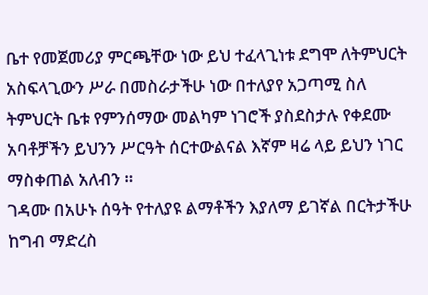ቤተ የመጀመሪያ ምርጫቸው ነው ይህ ተፈላጊነቱ ደግሞ ለትምህርት አስፍላጊውን ሥራ በመስራታችሁ ነው በተለያየ አጋጣሚ ስለ ትምህርት ቤቱ የምንሰማው መልካም ነገሮች ያስደስታሉ የቀደሙ አባቶቻችን ይህንን ሥርዓት ሰርተውልናል እኛም ዛሬ ላይ ይህን ነገር ማስቀጠል አለብን ።
ገዳሙ በአሁኑ ሰዓት የተለያዩ ልማቶችን እያለማ ይገኛል በርትታችሁ ከግብ ማድረስ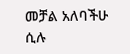መቻል አለባችሁ ሲሉ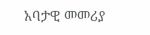አባታዊ መመሪያ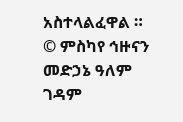አስተላልፈዋል ።
© ምስካየ ኅዙናን መድኃኔ ዓለም ገዳም